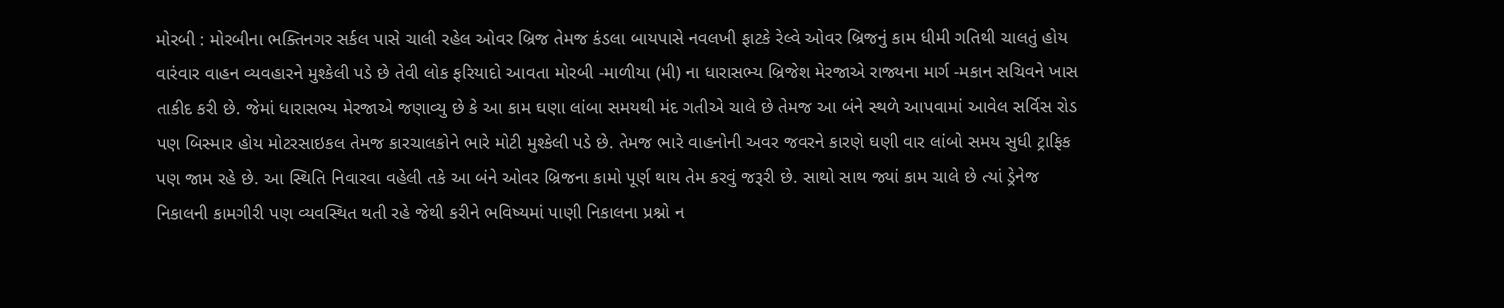મોરબી : મોરબીના ભક્તિનગર સર્કલ પાસે ચાલી રહેલ ઓવર બ્રિજ તેમજ કંડલા બાયપાસે નવલખી ફાટકે રેલ્વે ઓવર બ્રિજનું કામ ધીમી ગતિથી ચાલતું હોય વારંવાર વાહન વ્યવહારને મુશ્કેલી પડે છે તેવી લોક ફરિયાદો આવતા મોરબી -માળીયા (મી) ના ધારાસભ્ય બ્રિજેશ મેરજાએ રાજ્યના માર્ગ -મકાન સચિવને ખાસ તાકીદ કરી છે. જેમાં ધારાસભ્ય મેરજાએ જણાવ્યુ છે કે આ કામ ઘણા લાંબા સમયથી મંદ ગતીએ ચાલે છે તેમજ આ બંને સ્થળે આપવામાં આવેલ સર્વિસ રોડ પણ બિસ્માર હોય મોટરસાઇકલ તેમજ કારચાલકોને ભારે મોટી મુશ્કેલી પડે છે. તેમજ ભારે વાહનોની અવર જવરને કારણે ઘણી વાર લાંબો સમય સુધી ટ્રાફિક પણ જામ રહે છે. આ સ્થિતિ નિવારવા વહેલી તકે આ બંને ઓવર બ્રિજના કામો પૂર્ણ થાય તેમ કરવું જરૂરી છે. સાથો સાથ જ્યાં કામ ચાલે છે ત્યાં ડ્રેનેજ નિકાલની કામગીરી પણ વ્યવસ્થિત થતી રહે જેથી કરીને ભવિષ્યમાં પાણી નિકાલના પ્રશ્નો ન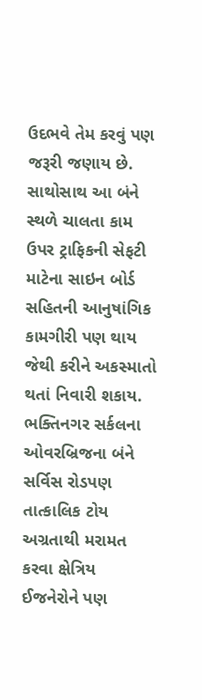ઉદભવે તેમ કરવું પણ જરૂરી જણાય છે. સાથોસાથ આ બંને સ્થળે ચાલતા કામ ઉપર ટ્રાફિકની સેફટી માટેના સાઇન બોર્ડ સહિતની આનુષાંગિક કામગીરી પણ થાય જેથી કરીને અકસ્માતો થતાં નિવારી શકાય. ભક્તિનગર સર્કલના ઓવરબ્રિજના બંને સર્વિસ રોડપણ તાત્કાલિક ટોય અગ્રતાથી મરામત કરવા ક્ષેત્રિય ઈજનેરોને પણ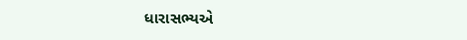ધારાસભ્યએ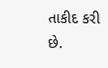તાકીદ કરી છે.